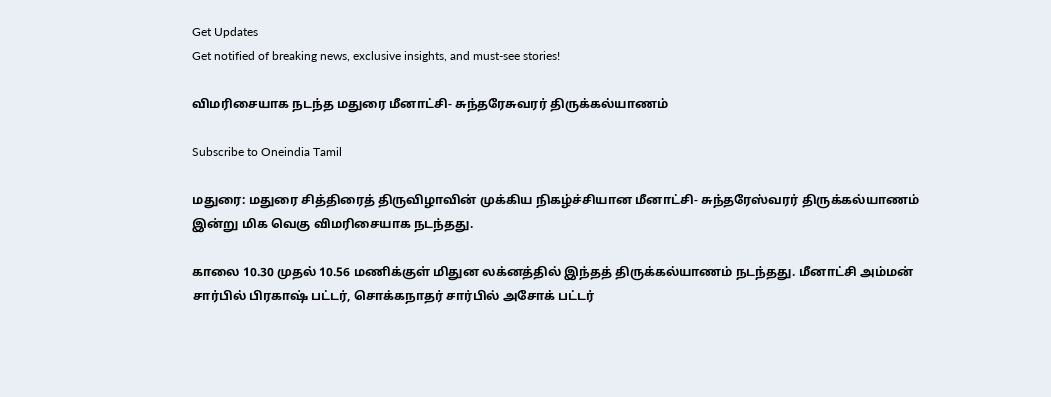Get Updates
Get notified of breaking news, exclusive insights, and must-see stories!

விமரிசையாக நடந்த மதுரை மீனாட்சி- சுந்தரேசுவரர் திருக்கல்யாணம்

Subscribe to Oneindia Tamil

மதுரை: மதுரை சித்திரைத் திருவிழாவின் முக்கிய ‌நிகழ்ச்சியான மீனாட்சி- சுந்தரேஸ்வரர் திருக்கல்யாணம் இன்று மிக வெகு விமரிசையாக நடந்தது.

காலை 10.30 முதல் 10.56 மணிக்குள் மிதுன லக்னத்தில் இந்தத் திருக்கல்யாணம் நடந்தது. மீனாட்சி அம்மன் சார்பில் பிரகாஷ் பட்டர், சொக்கநாதர் சார்பில் அசோக் பட்டர்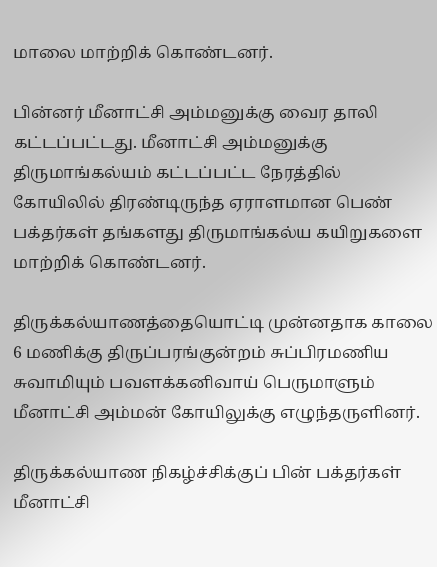மாலை மாற்றிக் கொண்டனர்.

பின்னர் மீனாட்சி அம்மனுக்கு வைர தாலி கட்டப்பட்டது. மீனாட்சி அம்மனுக்கு திருமாங்கல்யம் கட்டப்பட்ட நேரத்தில் கோயிலில் திரண்டிருந்த ஏராளமான பெண் பக்தர்கள் தங்களது திருமாங்கல்ய கயிறுகளை மாற்றிக் கொண்டனர்.

திருக்கல்யாணத்தையொட்டி முன்னதாக காலை 6 மணிக்கு திருப்பரங்குன்றம் சுப்பிரமணிய சுவாமியும் பவளக்கனிவாய் பெருமாளும் மீனாட்சி அம்மன் கோயிலுக்கு எழுந்தருளினர்.

திருக்கல்யாண நிகழ்ச்சிக்குப் பின் பக்தர்கள் மீனாட்சி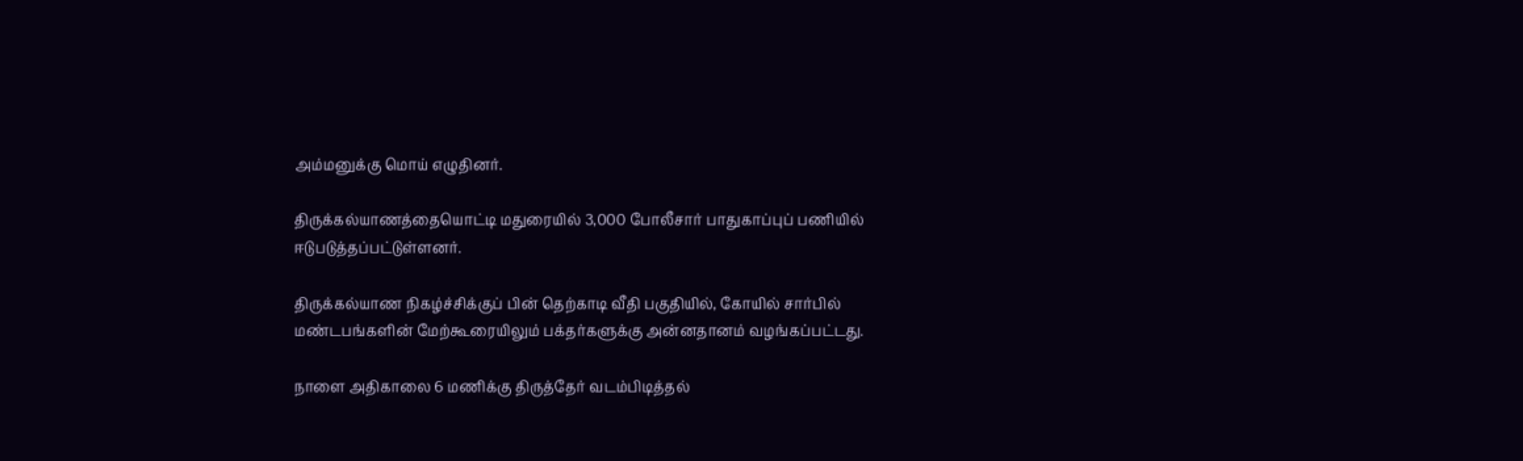அம்மனுக்கு மொய் எழுதினர்.

திருக்கல்யாணத்தையொட்டி மதுரையில் 3,000 போலீசார் பாதுகாப்புப் பணியில் ஈடுபடுத்தப்பட்டுள்ளனர்.

திருக்கல்யாண நிகழ்ச்சிக்குப் பின் தெற்காடி வீதி பகுதியில், கோயில் சார்பில் மண்டபங்களின் மேற்கூரையிலும் பக்தர்களுக்கு அன்னதானம் வழங்கப்பட்டது.

நாளை அதிகாலை 6 மணிக்கு திருத்தேர் வடம்பிடித்தல்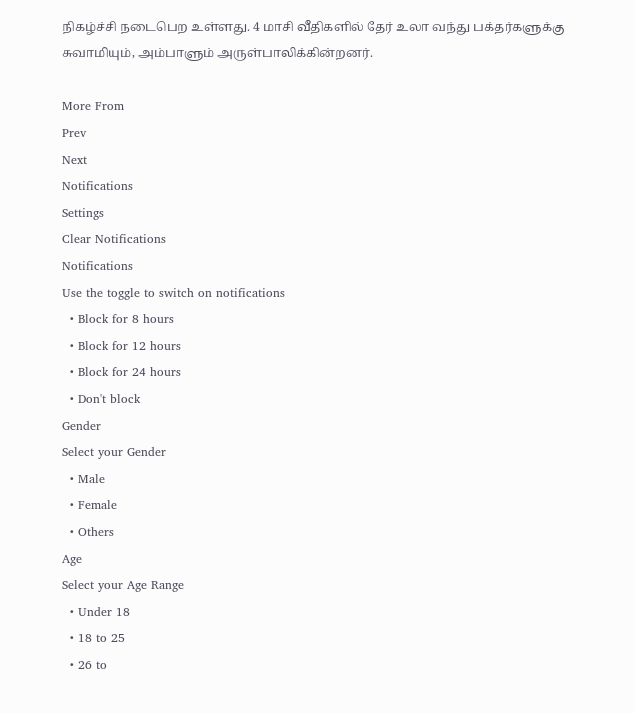நிகழ்ச்சி நடைபெற உள்ளது. 4 மாசி வீதிகளில் தேர் உலா வந்து பக்தர்களுக்கு சுவாமியும், அம்பாளும் அருள்பாலிக்கின்றனர்.

More From
Prev
Next
Notifications
Settings
Clear Notifications
Notifications
Use the toggle to switch on notifications
  • Block for 8 hours
  • Block for 12 hours
  • Block for 24 hours
  • Don't block
Gender
Select your Gender
  • Male
  • Female
  • Others
Age
Select your Age Range
  • Under 18
  • 18 to 25
  • 26 to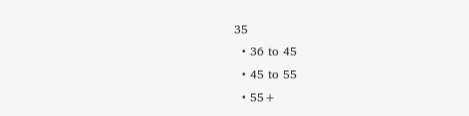35
  • 36 to 45
  • 45 to 55
  • 55+